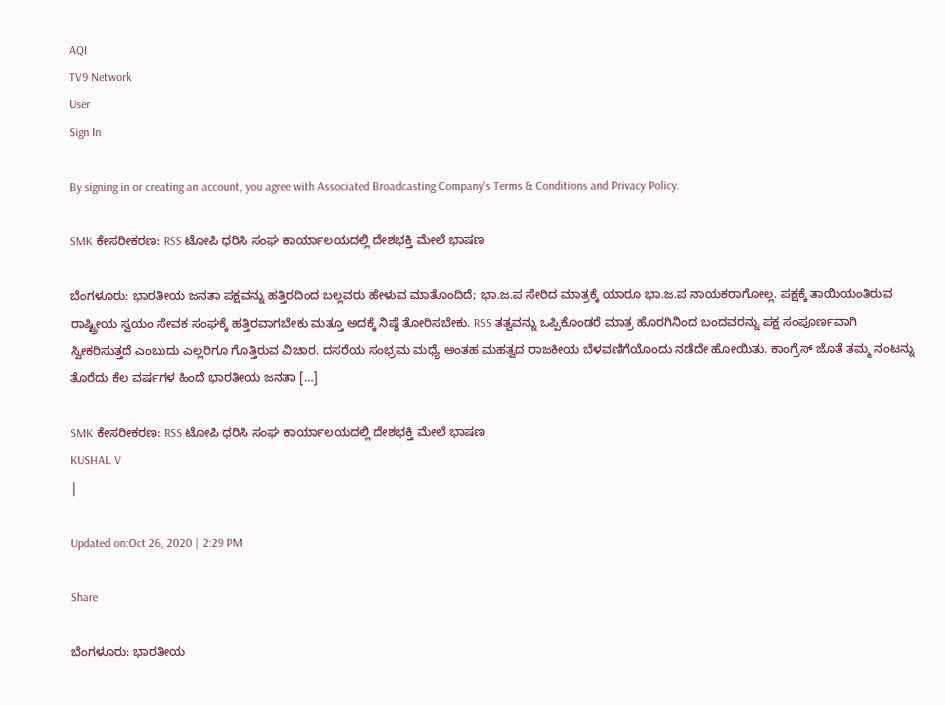AQI
TV9 Network
User
Sign In

By signing in or creating an account, you agree with Associated Broadcasting Company's Terms & Conditions and Privacy Policy.

SMK ಕೇಸರೀಕರಣ: RSS ಟೋಪಿ ಧರಿಸಿ ಸಂಘ ಕಾರ್ಯಾಲಯದಲ್ಲಿ ದೇಶಭಕ್ತಿ ಮೇಲೆ ಭಾಷಣ

ಬೆಂಗಳೂರು: ಭಾರತೀಯ ಜನತಾ ಪಕ್ಷವನ್ನು ಹತ್ತಿರದಿಂದ ಬಲ್ಲವರು ಹೇಳುವ ಮಾತೊಂದಿದೆ; ಭಾ.ಜ.ಪ ಸೇರಿದ ಮಾತ್ರಕ್ಕೆ ಯಾರೂ ಭಾ.ಜ.ಪ ನಾಯಕರಾಗೋಲ್ಲ. ಪಕ್ಷಕ್ಕೆ ತಾಯಿಯಂತಿರುವ ರಾಷ್ಟ್ರೀಯ ಸ್ವಯಂ ಸೇವಕ ಸಂಘಕ್ಕೆ ಹತ್ತಿರವಾಗಬೇಕು ಮತ್ತೂ ಅದಕ್ಕೆ ನಿಷ್ಠೆ ತೋರಿಸಬೇಕು. RSS ತತ್ವವನ್ನು ಒಪ್ಪಿಕೊಂಡರೆ ಮಾತ್ರ ಹೊರಗಿನಿಂದ ಬಂದವರನ್ನು ಪಕ್ಷ ಸಂಪೂರ್ಣವಾಗಿ ಸ್ವೀಕರಿಸುತ್ತದೆ ಎಂಬುದು ಎಲ್ಲರಿಗೂ ಗೊತ್ತಿರುವ ವಿಚಾರ. ದಸರೆಯ ಸಂಭ್ರಮ ಮಧ್ಯೆ ಅಂತಹ ಮಹತ್ವದ ರಾಜಕೀಯ ಬೆಳವಣಿಗೆಯೊಂದು ನಡೆದೇ ಹೋಯಿತು. ಕಾಂಗ್ರೆಸ್ ಜೊತೆ ತಮ್ಮ ನಂಟನ್ನು ತೊರೆದು ಕೆಲ ವರ್ಷಗಳ ಹಿಂದೆ ಭಾರತೀಯ ಜನತಾ […]

SMK ಕೇಸರೀಕರಣ: RSS ಟೋಪಿ ಧರಿಸಿ ಸಂಘ ಕಾರ್ಯಾಲಯದಲ್ಲಿ ದೇಶಭಕ್ತಿ ಮೇಲೆ ಭಾಷಣ
KUSHAL V
|

Updated on:Oct 26, 2020 | 2:29 PM

Share

ಬೆಂಗಳೂರು: ಭಾರತೀಯ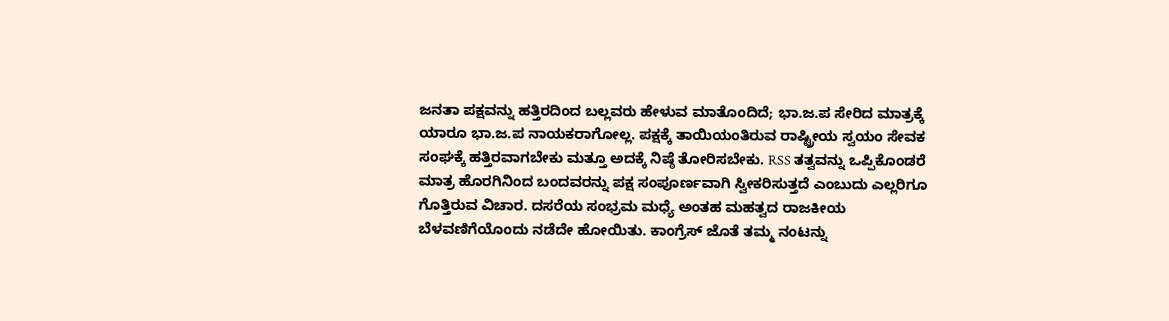ಜನತಾ ಪಕ್ಷವನ್ನು ಹತ್ತಿರದಿಂದ ಬಲ್ಲವರು ಹೇಳುವ ಮಾತೊಂದಿದೆ; ಭಾ.ಜ.ಪ ಸೇರಿದ ಮಾತ್ರಕ್ಕೆ ಯಾರೂ ಭಾ.ಜ.ಪ ನಾಯಕರಾಗೋಲ್ಲ. ಪಕ್ಷಕ್ಕೆ ತಾಯಿಯಂತಿರುವ ರಾಷ್ಟ್ರೀಯ ಸ್ವಯಂ ಸೇವಕ ಸಂಘಕ್ಕೆ ಹತ್ತಿರವಾಗಬೇಕು ಮತ್ತೂ ಅದಕ್ಕೆ ನಿಷ್ಠೆ ತೋರಿಸಬೇಕು. RSS ತತ್ವವನ್ನು ಒಪ್ಪಿಕೊಂಡರೆ ಮಾತ್ರ ಹೊರಗಿನಿಂದ ಬಂದವರನ್ನು ಪಕ್ಷ ಸಂಪೂರ್ಣವಾಗಿ ಸ್ವೀಕರಿಸುತ್ತದೆ ಎಂಬುದು ಎಲ್ಲರಿಗೂ ಗೊತ್ತಿರುವ ವಿಚಾರ. ದಸರೆಯ ಸಂಭ್ರಮ ಮಧ್ಯೆ ಅಂತಹ ಮಹತ್ವದ ರಾಜಕೀಯ ಬೆಳವಣಿಗೆಯೊಂದು ನಡೆದೇ ಹೋಯಿತು. ಕಾಂಗ್ರೆಸ್ ಜೊತೆ ತಮ್ಮ ನಂಟನ್ನು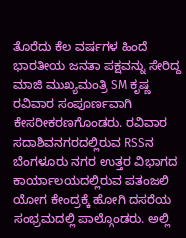ತೊರೆದು ಕೆಲ ವರ್ಷಗಳ ಹಿಂದೆ ಭಾರತೀಯ ಜನತಾ ಪಕ್ಷವನ್ನು ಸೇರಿದ್ದ ಮಾಜಿ ಮುಖ್ಯಮಂತ್ರಿ SM ಕೃಷ್ಣ ರವಿವಾರ ಸಂಪೂರ್ಣವಾಗಿ ಕೇಸರೀಕರಣಗೊಂಡರು. ರವಿವಾರ ಸದಾಶಿವನಗರದಲ್ಲಿರುವ RSSನ ಬೆಂಗಳೂರು ನಗರ ಉತ್ತರ ವಿಭಾಗದ ಕಾರ್ಯಾಲಯದಲ್ಲಿರುವ ಪತಂಜಲಿ ಯೋಗ ಕೇಂದ್ರಕ್ಕೆ ಹೋಗಿ ದಸರೆಯ ಸಂಭ್ರಮದಲ್ಲಿ ಪಾಲ್ಗೊಂಡರು. ಅಲ್ಲಿ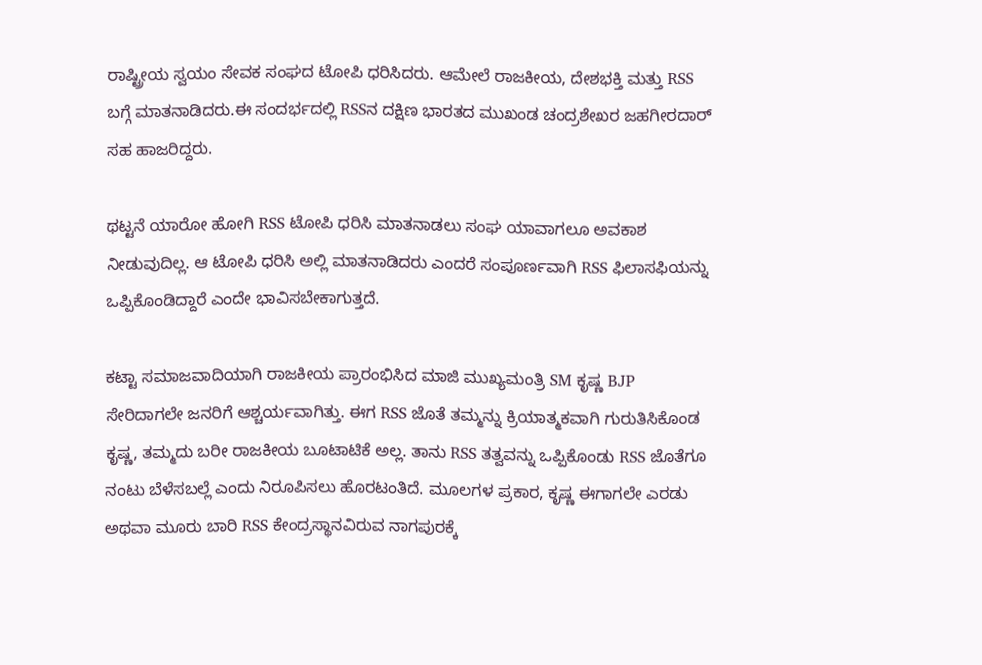ರಾಷ್ಟ್ರೀಯ ಸ್ವಯಂ ಸೇವಕ ಸಂಘದ ಟೋಪಿ ಧರಿಸಿದರು. ಆಮೇಲೆ ರಾಜಕೀಯ, ದೇಶಭಕ್ತಿ ಮತ್ತು RSS ಬಗ್ಗೆ ಮಾತನಾಡಿದರು.ಈ ಸಂದರ್ಭದಲ್ಲಿ RSSನ ದಕ್ಷಿಣ ಭಾರತದ ಮುಖಂಡ ಚಂದ್ರಶೇಖರ ಜಹಗೀರದಾರ್ ಸಹ ಹಾಜರಿದ್ದರು.

ಥಟ್ಟನೆ ಯಾರೋ ಹೋಗಿ RSS ಟೋಪಿ ಧರಿಸಿ ಮಾತನಾಡಲು ಸಂಘ ಯಾವಾಗಲೂ ಅವಕಾಶ ನೀಡುವುದಿಲ್ಲ. ಆ ಟೋಪಿ ಧರಿಸಿ ಅಲ್ಲಿ ಮಾತನಾಡಿದರು ಎಂದರೆ ಸಂಪೂರ್ಣವಾಗಿ RSS ಫಿಲಾಸಫಿಯನ್ನು ಒಪ್ಪಿಕೊಂಡಿದ್ದಾರೆ ಎಂದೇ ಭಾವಿಸಬೇಕಾಗುತ್ತದೆ.

ಕಟ್ಟಾ ಸಮಾಜವಾದಿಯಾಗಿ ರಾಜಕೀಯ ಪ್ರಾರಂಭಿಸಿದ ಮಾಜಿ ಮುಖ್ಯಮಂತ್ರಿ SM ಕೃಷ್ಣ BJP ಸೇರಿದಾಗಲೇ ಜನರಿಗೆ ಆಶ್ಚರ್ಯವಾಗಿತ್ತು. ಈಗ RSS ಜೊತೆ ತಮ್ಮನ್ನು ಕ್ರಿಯಾತ್ಮಕವಾಗಿ ಗುರುತಿಸಿಕೊಂಡ ಕೃಷ್ಣ, ತಮ್ಮದು ಬರೀ ರಾಜಕೀಯ ಬೂಟಾಟಿಕೆ ಅಲ್ಲ. ತಾನು RSS ತತ್ವವನ್ನು ಒಪ್ಪಿಕೊಂಡು RSS ಜೊತೆಗೂ ನಂಟು ಬೆಳೆಸಬಲ್ಲೆ ಎಂದು ನಿರೂಪಿಸಲು ಹೊರಟಂತಿದೆ. ಮೂಲಗಳ ಪ್ರಕಾರ, ಕೃಷ್ಣ ಈಗಾಗಲೇ ಎರಡು ಅಥವಾ ಮೂರು ಬಾರಿ RSS ಕೇಂದ್ರಸ್ಥಾನವಿರುವ ನಾಗಪುರಕ್ಕೆ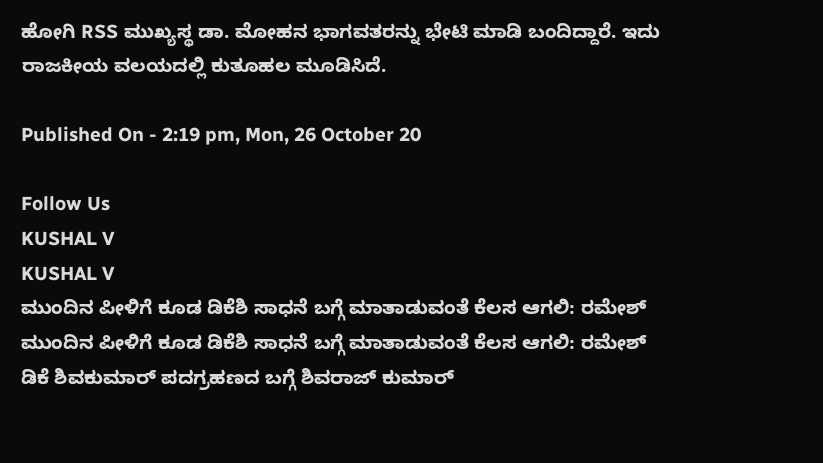ಹೋಗಿ RSS ಮುಖ್ಯಸ್ಥ ಡಾ. ಮೋಹನ ಭಾಗವತರನ್ನು ಭೇಟಿ ಮಾಡಿ ಬಂದಿದ್ದಾರೆ. ಇದು ರಾಜಕೀಯ ವಲಯದಲ್ಲಿ ಕುತೂಹಲ ಮೂಡಿಸಿದೆ.

Published On - 2:19 pm, Mon, 26 October 20

Follow Us
KUSHAL V
KUSHAL V
ಮುಂದಿನ ಪೀಳಿಗೆ ಕೂಡ ಡಿಕೆಶಿ ಸಾಧನೆ ಬಗ್ಗೆ ಮಾತಾಡುವಂತೆ ಕೆಲಸ ಆಗಲಿ: ರಮೇಶ್
ಮುಂದಿನ ಪೀಳಿಗೆ ಕೂಡ ಡಿಕೆಶಿ ಸಾಧನೆ ಬಗ್ಗೆ ಮಾತಾಡುವಂತೆ ಕೆಲಸ ಆಗಲಿ: ರಮೇಶ್
ಡಿಕೆ ಶಿವಕುಮಾರ್ ಪದಗ್ರಹಣದ ಬಗ್ಗೆ ಶಿವರಾಜ್ ಕುಮಾರ್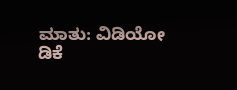ಮಾತು: ವಿಡಿಯೋ
ಡಿಕೆ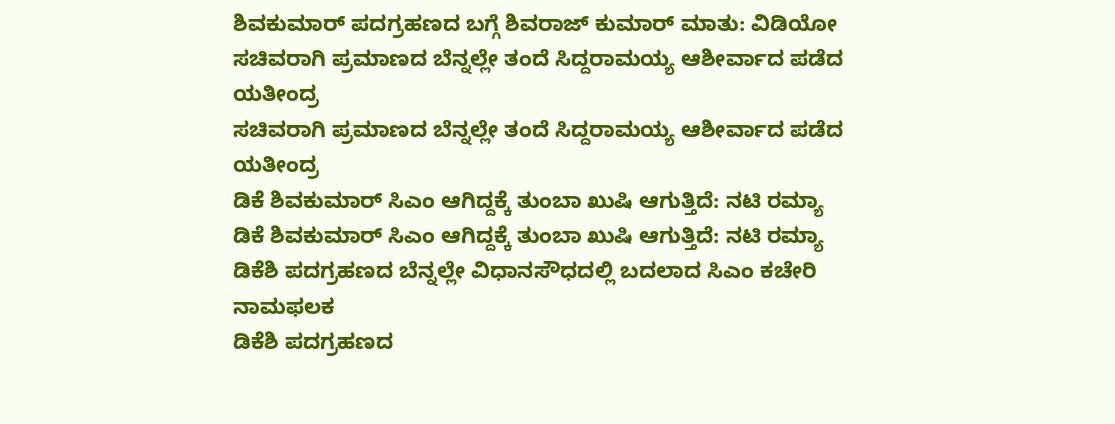ಶಿವಕುಮಾರ್ ಪದಗ್ರಹಣದ ಬಗ್ಗೆ ಶಿವರಾಜ್ ಕುಮಾರ್ ಮಾತು: ವಿಡಿಯೋ
ಸಚಿವರಾಗಿ ಪ್ರಮಾಣದ ಬೆನ್ನಲ್ಲೇ ತಂದೆ ಸಿದ್ದರಾಮಯ್ಯ ಆಶೀರ್ವಾದ ಪಡೆದ ಯತೀಂದ್ರ
ಸಚಿವರಾಗಿ ಪ್ರಮಾಣದ ಬೆನ್ನಲ್ಲೇ ತಂದೆ ಸಿದ್ದರಾಮಯ್ಯ ಆಶೀರ್ವಾದ ಪಡೆದ ಯತೀಂದ್ರ
ಡಿಕೆ ಶಿವಕುಮಾರ್ ಸಿಎಂ ಆಗಿದ್ದಕ್ಕೆ ತುಂಬಾ ಖುಷಿ ಆಗುತ್ತಿದೆ: ನಟಿ ರಮ್ಯಾ
ಡಿಕೆ ಶಿವಕುಮಾರ್ ಸಿಎಂ ಆಗಿದ್ದಕ್ಕೆ ತುಂಬಾ ಖುಷಿ ಆಗುತ್ತಿದೆ: ನಟಿ ರಮ್ಯಾ
ಡಿಕೆಶಿ ಪದಗ್ರಹಣದ ಬೆನ್ನಲ್ಲೇ ವಿಧಾನಸೌಧದಲ್ಲಿ ಬದಲಾದ ಸಿಎಂ ಕಚೇರಿ ನಾಮಫಲಕ
ಡಿಕೆಶಿ ಪದಗ್ರಹಣದ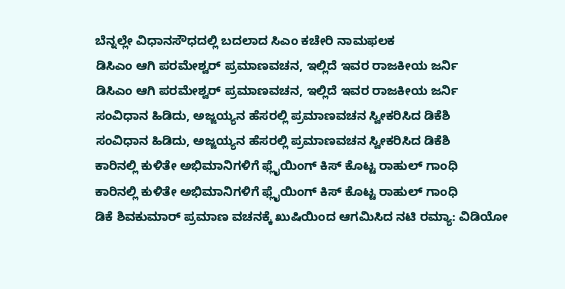ಬೆನ್ನಲ್ಲೇ ವಿಧಾನಸೌಧದಲ್ಲಿ ಬದಲಾದ ಸಿಎಂ ಕಚೇರಿ ನಾಮಫಲಕ
ಡಿಸಿಎಂ ಆಗಿ ಪರಮೇಶ್ವರ್ ಪ್ರಮಾಣವಚನ, ಇಲ್ಲಿದೆ ಇವರ ರಾಜಕೀಯ ಜರ್ನಿ
ಡಿಸಿಎಂ ಆಗಿ ಪರಮೇಶ್ವರ್ ಪ್ರಮಾಣವಚನ, ಇಲ್ಲಿದೆ ಇವರ ರಾಜಕೀಯ ಜರ್ನಿ
ಸಂವಿಧಾನ ಹಿಡಿದು, ಅಜ್ಜಯ್ಯನ ಹೆಸರಲ್ಲಿ ಪ್ರಮಾಣವಚನ ಸ್ವೀಕರಿಸಿದ ಡಿಕೆಶಿ
ಸಂವಿಧಾನ ಹಿಡಿದು, ಅಜ್ಜಯ್ಯನ ಹೆಸರಲ್ಲಿ ಪ್ರಮಾಣವಚನ ಸ್ವೀಕರಿಸಿದ ಡಿಕೆಶಿ
ಕಾರಿನಲ್ಲಿ ಕುಳಿತೇ ಅಭಿಮಾನಿಗಳಿಗೆ ಫ್ಲೈಯಿಂಗ್ ಕಿಸ್ ಕೊಟ್ಟ ರಾಹುಲ್ ಗಾಂಧಿ
ಕಾರಿನಲ್ಲಿ ಕುಳಿತೇ ಅಭಿಮಾನಿಗಳಿಗೆ ಫ್ಲೈಯಿಂಗ್ ಕಿಸ್ ಕೊಟ್ಟ ರಾಹುಲ್ ಗಾಂಧಿ
ಡಿಕೆ ಶಿವಕುಮಾರ್ ಪ್ರಮಾಣ ವಚನಕ್ಕೆ ಖುಷಿಯಿಂದ ಆಗಮಿಸಿದ ನಟಿ ರಮ್ಯಾ: ವಿಡಿಯೋ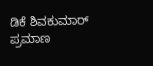ಡಿಕೆ ಶಿವಕುಮಾರ್ ಪ್ರಮಾಣ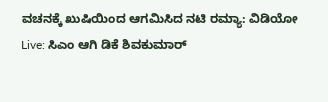ವಚನಕ್ಕೆ ಖುಷಿಯಿಂದ ಆಗಮಿಸಿದ ನಟಿ ರಮ್ಯಾ: ವಿಡಿಯೋ
Live: ಸಿಎಂ ಆಗಿ ಡಿಕೆ ಶಿವಕುಮಾರ್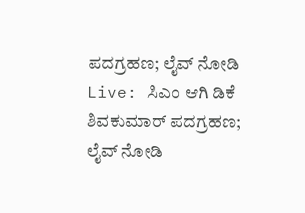ಪದಗ್ರಹಣ; ಲೈವ್ ನೋಡಿ
Live: ಸಿಎಂ ಆಗಿ ಡಿಕೆ ಶಿವಕುಮಾರ್ ಪದಗ್ರಹಣ; ಲೈವ್ ನೋಡಿ